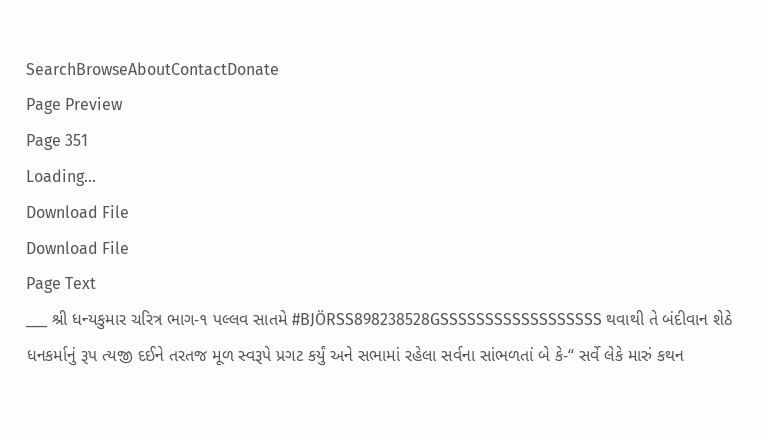SearchBrowseAboutContactDonate
Page Preview
Page 351
Loading...
Download File
Download File
Page Text
___ શ્રી ધન્યકુમાર ચરિત્ર ભાગ-૧ પલ્લવ સાતમે #BJÖRSS898238528GSSSSSSSSSSSSSSSSSS થવાથી તે બંદીવાન શેઠે ધનકર્માનું રૂપ ત્યજી દઈને તરતજ મૂળ સ્વરૂપે પ્રગટ કર્યું અને સભામાં રહેલા સર્વના સાંભળતાં બે કે-“ સર્વે લેકે મારું કથન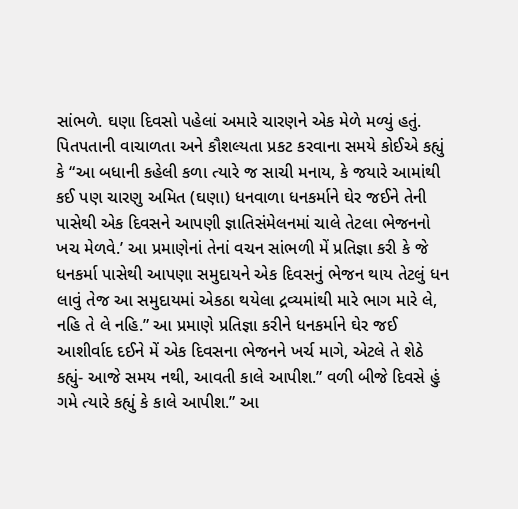સાંભળે. ઘણા દિવસો પહેલાં અમારે ચારણને એક મેળે મળ્યું હતું. પિતપતાની વાચાળતા અને કૌશલ્યતા પ્રકટ કરવાના સમયે કોઈએ કહ્યું કે “આ બધાની કહેલી કળા ત્યારે જ સાચી મનાય, કે જયારે આમાંથી કઈ પણ ચારણુ અમિત (ઘણા) ધનવાળા ધનકર્માને ઘેર જઈને તેની પાસેથી એક દિવસને આપણી જ્ઞાતિસંમેલનમાં ચાલે તેટલા ભેજનનો ખચ મેળવે.’ આ પ્રમાણેનાં તેનાં વચન સાંભળી મેં પ્રતિજ્ઞા કરી કે જે ધનકર્મા પાસેથી આપણા સમુદાયને એક દિવસનું ભેજન થાય તેટલું ધન લાવું તેજ આ સમુદાયમાં એકઠા થયેલા દ્રવ્યમાંથી મારે ભાગ મારે લે, નહિ તે લે નહિ.” આ પ્રમાણે પ્રતિજ્ઞા કરીને ધનકર્માને ઘેર જઈ આશીર્વાદ દઈને મેં એક દિવસના ભેજનને ખર્ચ માગે, એટલે તે શેઠે કહ્યું- આજે સમય નથી, આવતી કાલે આપીશ.” વળી બીજે દિવસે હું ગમે ત્યારે કહ્યું કે કાલે આપીશ.” આ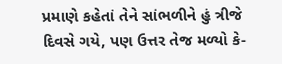પ્રમાણે કહેતાં તેને સાંભળીને હું ત્રીજે દિવસે ગયે, પણ ઉત્તર તેજ મળ્યો કે-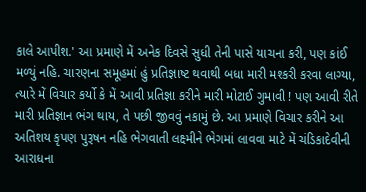કાલે આપીશ.' આ પ્રમાણે મેં અનેક દિવસે સુધી તેની પાસે યાચના કરી, પણ કાંઈ મળ્યું નહિ. ચારણના સમૂહમાં હું પ્રતિજ્ઞાષ્ટ થવાથી બધા મારી મશ્કરી કરવા લાગ્યા, ત્યારે મેં વિચાર કર્યો કે મેં આવી પ્રતિજ્ઞા કરીને મારી મોટાઈ ગુમાવી ! પણ આવી રીતે મારી પ્રતિજ્ઞાન ભંગ થાય, તે પછી જીવવું નકામું છે. આ પ્રમાણે વિચાર કરીને આ અતિશય કૃપણ પુરૂષન નહિ ભેગવાતી લક્ષ્મીને ભેગમાં લાવવા માટે મેં ચંડિકાદેવીની આરાધના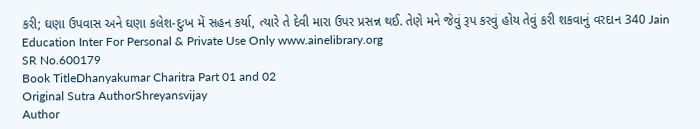કરી; ઘણા ઉપવાસ અને ઘણા કલેશ-દુઃખ મેં સહન કર્યા, ત્યારે તે દેવી મારા ઉપર પ્રસન્ન થઈ. તેણે મને જેવું રૂપ કરવું હોય તેવું કરી શકવાનું વરદાન 340 Jain Education Inter For Personal & Private Use Only www.ainelibrary.org
SR No.600179
Book TitleDhanyakumar Charitra Part 01 and 02
Original Sutra AuthorShreyansvijay
Author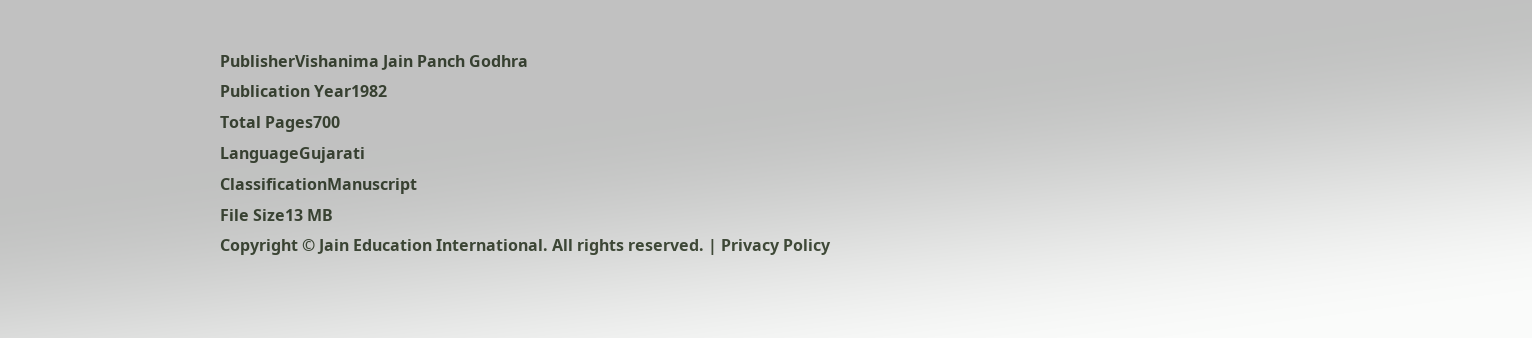PublisherVishanima Jain Panch Godhra
Publication Year1982
Total Pages700
LanguageGujarati
ClassificationManuscript
File Size13 MB
Copyright © Jain Education International. All rights reserved. | Privacy Policy